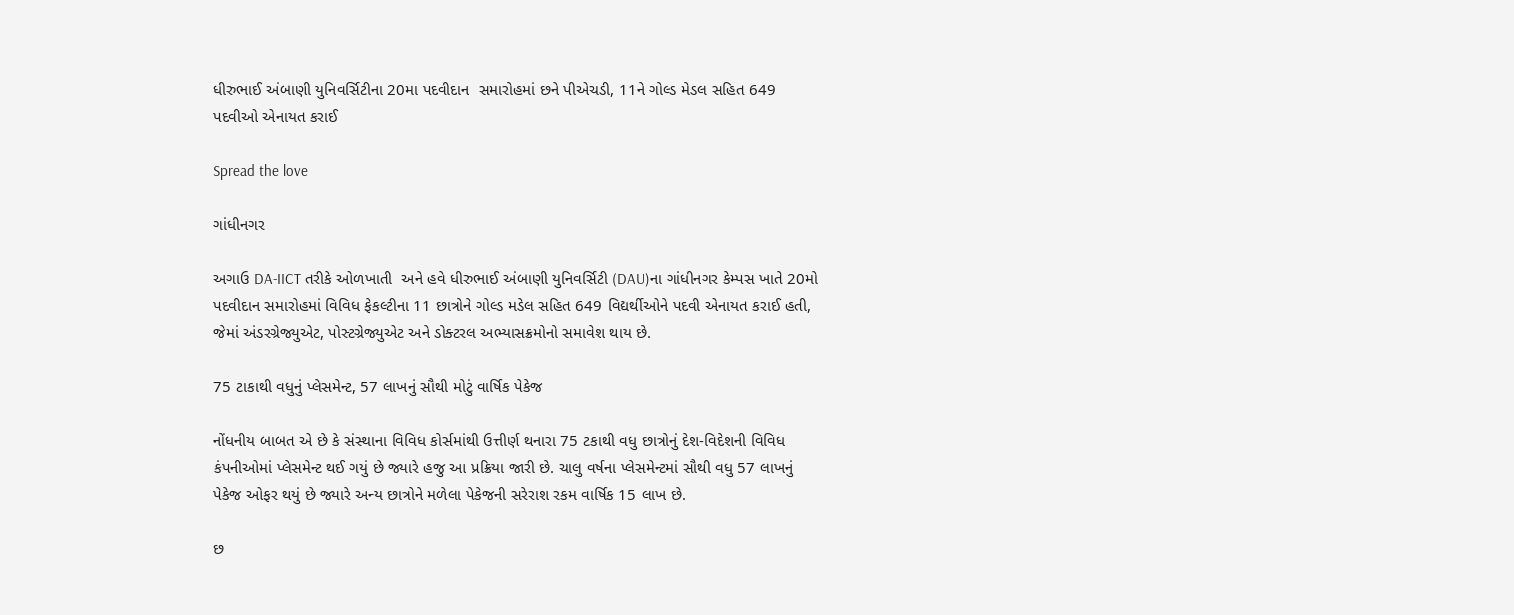ધીરુભાઈ અંબાણી યુનિવર્સિટીના 20મા પદવીદાન  સમારોહમાં છને પીએચડી, 11ને ગોલ્ડ મેડલ સહિત 649 પદવીઓ એનાયત કરાઈ

Spread the love

ગાંધીનગર

અગાઉ DA-IICT તરીકે ઓળખાતી  અને હવે ધીરુભાઈ અંબાણી યુનિવર્સિટી (DAU)ના ગાંધીનગર કેમ્પસ ખાતે 20મો પદવીદાન સમારોહમાં વિવિધ ફેકલ્ટીના 11 છાત્રોને ગોલ્ડ મડેલ સહિત 649 વિદ્યર્થીઓને પદવી એનાયત કરાઈ હતી,  જેમાં અંડરગ્રેજ્યુએટ, પોસ્ટગ્રેજ્યુએટ અને ડોક્ટરલ અભ્યાસક્રમોનો સમાવેશ થાય છે.

75 ટાકાથી વધુનું પ્લેસમેન્ટ, 57 લાખનું સૌથી મોટું વાર્ષિક પેકેજ

નોંધનીય બાબત એ છે કે સંસ્થાના વિવિધ કોર્સમાંથી ઉત્તીર્ણ થનારા 75 ટકાથી વધુ છાત્રોનું દેશ-વિદેશની વિવિધ કંપનીઓમાં પ્લેસમેન્ટ થઈ ગયું છે જ્યારે હજુ આ પ્રક્રિયા જારી છે. ચાલુ વર્ષના પ્લેસમેન્ટમાં સૌથી વધુ 57 લાખનું પેકેજ ઓફર થયું છે જ્યારે અન્ય છાત્રોને મળેલા પેકેજની સરેરાશ રકમ વાર્ષિક 15 લાખ છે.

છ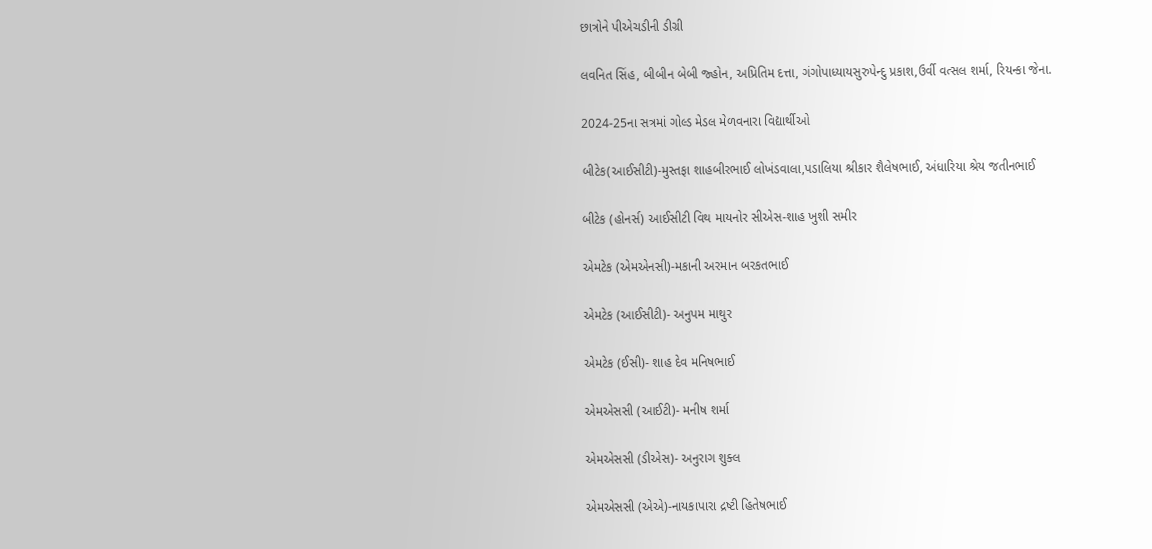છાત્રોને પીએચડીની ડીગ્રી

લવનિત સિંહ, બીબીન બેબી જ્હોન, અપ્રિતિમ દત્તા, ગંગોપાધ્યાયસુરુપેન્દુ પ્રકાશ,ઉર્વી વત્સલ શર્મા, રિયન્કા જેના.

2024-25ના સત્રમાં ગોલ્ડ મેડલ મેળવનારા વિદ્યાર્થીઓ

બીટેક(આઈસીટી)-મુસ્તફા શાહબીરભાઈ લોખંડવાલા,પડાલિયા શ્રીકાર શૈલેષભાઈ, અંધારિયા શ્રેય જતીનભાઈ

બીટેક (હોનર્સ) આઈસીટી વિથ માયનોર સીએસ-શાહ ખુશી સમીર

એમટેક (એમએનસી)-મકાની અરમાન બરકતભાઈ

એમટેક (આઈસીટી)- અનુપમ માથુર

એમટેક (ઈસી)- શાહ દેવ મનિષભાઈ

એમએસસી (આઈટી)- મનીષ શર્મા

એમએસસી (ડીએસ)- અનુરાગ શુક્લ

એમએસસી (એએ)-નાયકાપારા દ્રષ્ટી હિતેષભાઈ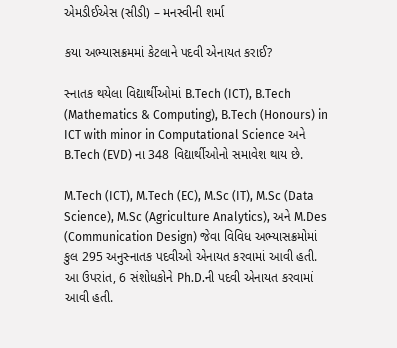એમડીઈએસ (સીડી) – મનસ્વીની શર્મા

કયા અભ્યાસક્રમમાં કેટલાને પદવી એનાયત કરાઈ?

સ્નાતક થયેલા વિદ્યાર્થીઓમાં B.Tech (ICT), B.Tech (Mathematics & Computing), B.Tech (Honours) in ICT with minor in Computational Science અને B.Tech (EVD) ના 348 વિદ્યાર્થીઓનો સમાવેશ થાય છે.

M.Tech (ICT), M.Tech (EC), M.Sc (IT), M.Sc (Data Science), M.Sc (Agriculture Analytics), અને M.Des (Communication Design) જેવા વિવિધ અભ્યાસક્રમોમાં કુલ 295 અનુસ્નાતક પદવીઓ એનાયત કરવામાં આવી હતી. આ ઉપરાંત, 6 સંશોધકોને Ph.D.ની પદવી એનાયત કરવામાં આવી હતી.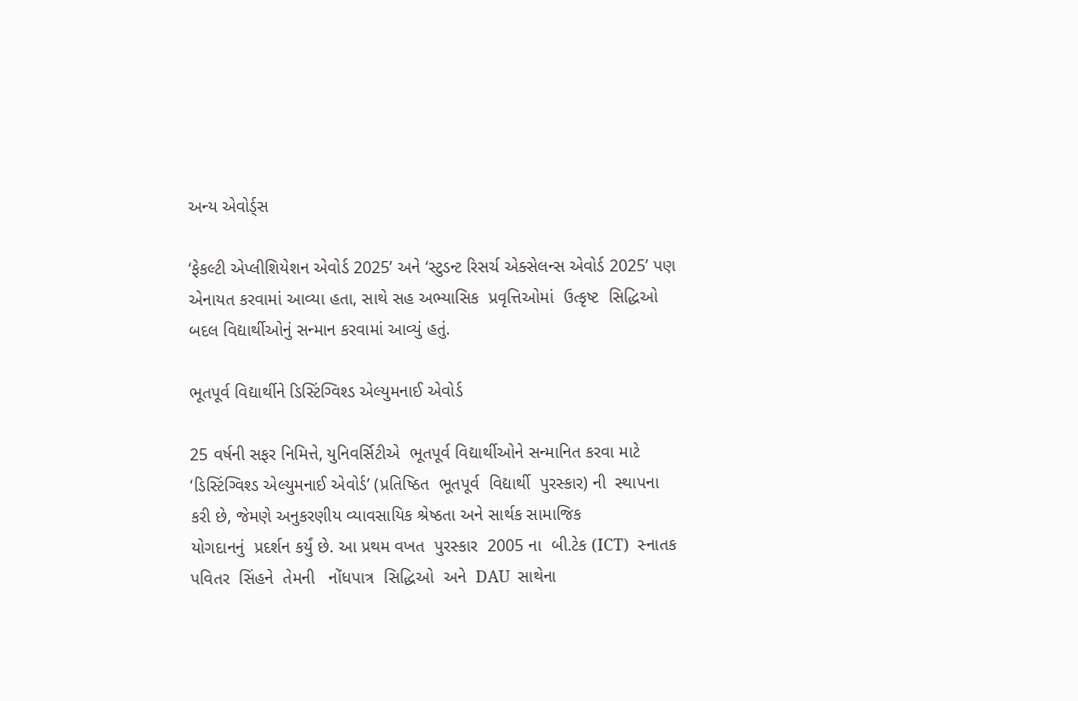અન્ય એવોર્ડ્સ

‘ફેકલ્ટી એપ્લીશિયેશન એવોર્ડ 2025’ અને ‘સ્ટુડન્ટ રિસર્ચ એક્સેલન્સ એવોર્ડ 2025’ પણ એનાયત કરવામાં આવ્યા હતા, સાથે સહ અભ્યાસિક  પ્રવૃત્તિઓમાં  ઉત્કૃષ્ટ  સિદ્ધિઓ  બદલ વિદ્યાર્થીઓનું સન્માન કરવામાં આવ્યું હતું.

ભૂતપૂર્વ વિદ્યાર્થીને ડિસ્ટિંગ્વિશ્ડ એલ્યુમનાઈ એવોર્ડ

25 વર્ષની સફર નિમિત્તે, યુનિવર્સિટીએ  ભૂતપૂર્વ વિદ્યાર્થીઓને સન્માનિત કરવા માટે
‘ડિસ્ટિંગ્વિશ્ડ એલ્યુમનાઈ એવોર્ડ’ (પ્રતિષ્ઠિત  ભૂતપૂર્વ  વિદ્યાર્થી  પુરસ્કાર) ની  સ્થાપના કરી છે, જેમણે અનુકરણીય વ્યાવસાયિક શ્રેષ્ઠતા અને સાર્થક સામાજિક
યોગદાનનું  પ્રદર્શન કર્યું છે. આ પ્રથમ વખત  પુરસ્કાર  2005 ના  બી.ટેક (ICT)  સ્નાતક  પવિતર  સિંહને  તેમની   નોંધપાત્ર  સિદ્ધિઓ  અને  DAU  સાથેના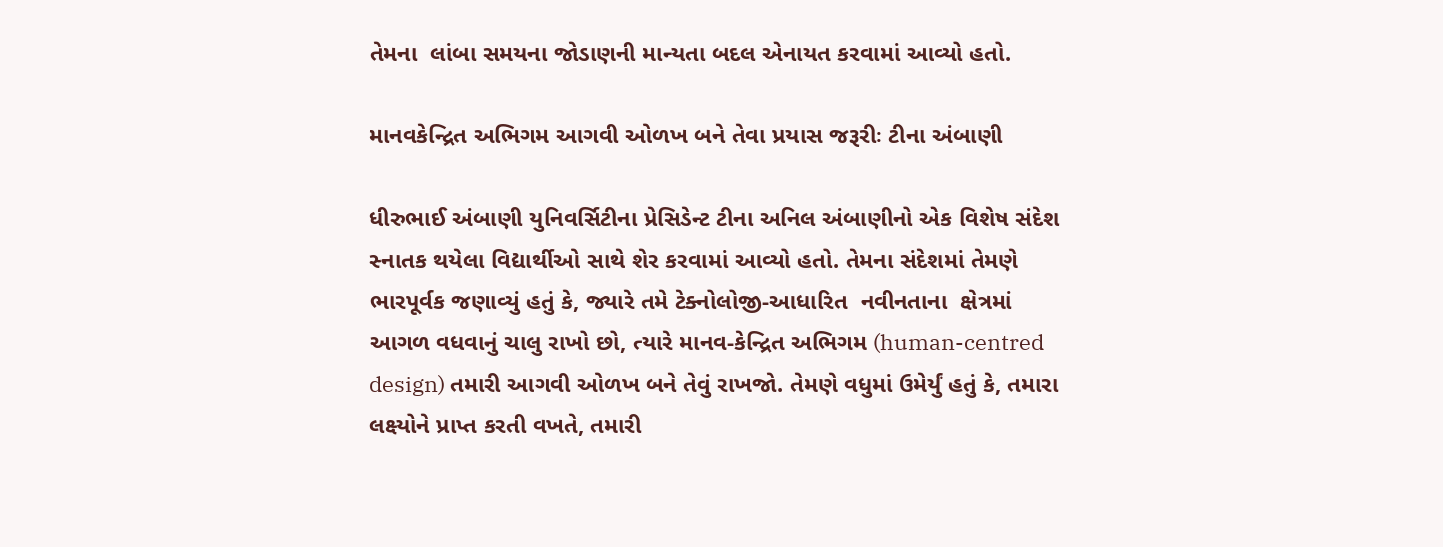તેમના  લાંબા સમયના જોડાણની માન્યતા બદલ એનાયત કરવામાં આવ્યો હતો.

માનવકેન્દ્રિત અભિગમ આગવી ઓળખ બને તેવા પ્રયાસ જરૂરીઃ ટીના અંબાણી

ધીરુભાઈ અંબાણી યુનિવર્સિટીના પ્રેસિડેન્ટ ટીના અનિલ અંબાણીનો એક વિશેષ સંદેશ સ્નાતક થયેલા વિદ્યાર્થીઓ સાથે શેર કરવામાં આવ્યો હતો. તેમના સંદેશમાં તેમણે
ભારપૂર્વક જણાવ્યું હતું કે, જ્યારે તમે ટેક્નોલોજી-આધારિત  નવીનતાના  ક્ષેત્રમાં  આગળ વધવાનું ચાલુ રાખો છો, ત્યારે માનવ-કેન્દ્રિત અભિગમ (human-centred design) તમારી આગવી ઓળખ બને તેવું રાખજો. તેમણે વધુમાં ઉમેર્યું હતું કે, તમારા
લક્ષ્યોને પ્રાપ્ત કરતી વખતે, તમારી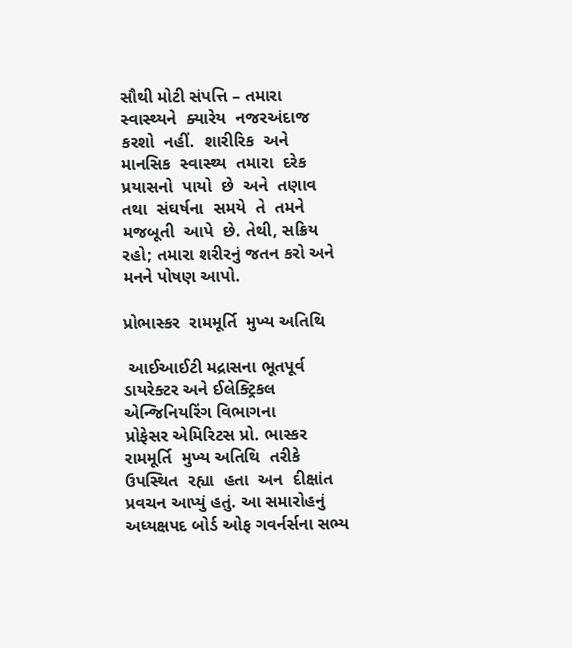સૌથી મોટી સંપત્તિ – તમારા  સ્વાસ્થ્યને  ક્યારેય  નજરઅંદાજ  કરશો  નહીં.  શારીરિક  અને  માનસિક  સ્વાસ્થ્ય  તમારા  દરેક  પ્રયાસનો  પાયો  છે  અને  તણાવ  તથા  સંઘર્ષના  સમયે  તે  તમને  મજબૂતી  આપે  છે. તેથી, સક્રિય રહો; તમારા શરીરનું જતન કરો અને મનને પોષણ આપો.

પ્રોભાસ્કર  રામમૂર્તિ  મુખ્ય અતિથિ

 આઈઆઈટી મદ્રાસના ભૂતપૂર્વ ડાયરેક્ટર અને ઈલેક્ટ્રિકલ એન્જિનિયરિંગ વિભાગના
પ્રોફેસર એમિરિટસ પ્રો. ભાસ્કર  રામમૂર્તિ  મુખ્ય અતિથિ  તરીકે  ઉપસ્થિત  રહ્યા  હતા  અન  દીક્ષાંત પ્રવચન આપ્યું હતું. આ સમારોહનું અધ્યક્ષપદ બોર્ડ ઓફ ગવર્નર્સના સભ્ય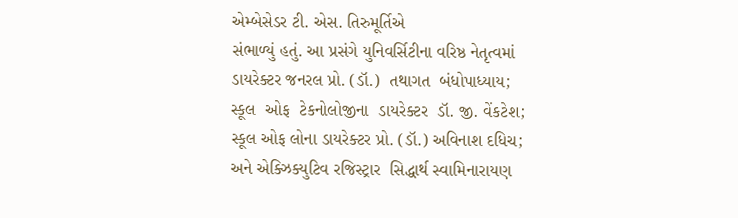એમ્બેસેડર ટી. એસ. તિરુમૂર્તિએ
સંભાળ્યું હતું. આ પ્રસંગે યુનિવર્સિટીના વરિષ્ઠ નેતૃત્વમાં ડાયરેક્ટર જનરલ પ્રો. (ડૉ.)  તથાગત  બંધોપાધ્યાય;  સ્કૂલ  ઓફ  ટેકનોલોજીના  ડાયરેક્ટર  ડૉ. જી. વેંકટેશ;  સ્કૂલ ઓફ લોના ડાયરેક્ટર પ્રો. (ડૉ.) અવિનાશ દધિચ; અને એક્ઝિક્યુટિવ રજિસ્ટ્રાર  સિદ્ધાર્થ સ્વામિનારાયણ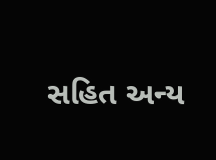સહિત અન્ય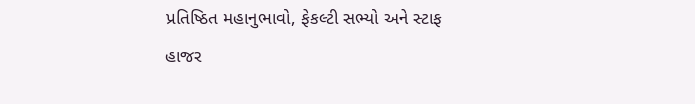પ્રતિષ્ઠિત મહાનુભાવો, ફેકલ્ટી સભ્યો અને સ્ટાફ
હાજર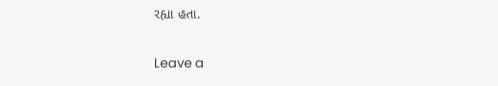રહ્યા હતા.

Leave a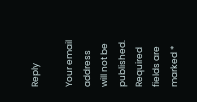Reply

Your email address will not be published. Required fields are marked *